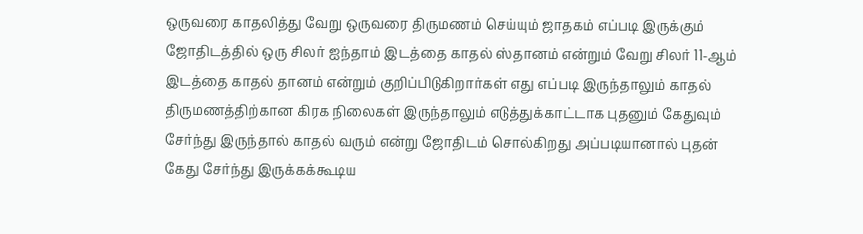ஒருவரை காதலித்து வேறு ஒருவரை திருமணம் செய்யும் ஜாதகம் எப்படி இருக்கும்
ஜோதிடத்தில் ஒரு சிலர் ஐந்தாம் இடத்தை காதல் ஸ்தானம் என்றும் வேறு சிலர் 11-ஆம் இடத்தை காதல் தானம் என்றும் குறிப்பிடுகிறார்கள் எது எப்படி இருந்தாலும் காதல் திருமணத்திற்கான கிரக நிலைகள் இருந்தாலும் எடுத்துக்காட்டாக புதனும் கேதுவும் சேர்ந்து இருந்தால் காதல் வரும் என்று ஜோதிடம் சொல்கிறது அப்படியானால் புதன் கேது சேர்ந்து இருக்கக்கூடிய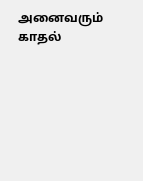அனைவரும் காதல்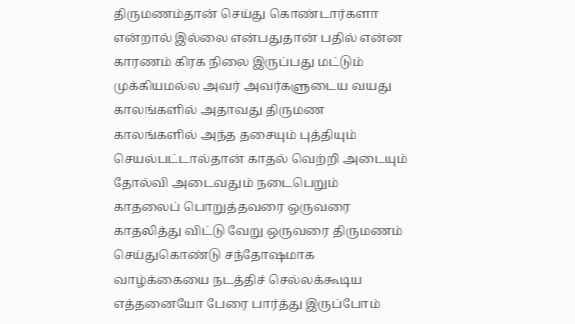திருமணம்தான் செய்து கொண்டார்களா என்றால் இல்லை என்பதுதான் பதில் என்ன காரணம் கிரக நிலை இருப்பது மட்டும் முக்கியமல்ல அவர் அவர்களுடைய வயது காலங்களில் அதாவது திருமண காலங்களில் அந்த தசையும் புத்தியும் செயல்பட்டால்தான் காதல் வெற்றி அடையும் தோல்வி அடைவதும் நடைபெறும்
காதலைப் பொறுத்தவரை ஒருவரை காதலித்து விட்டு வேறு ஒருவரை திருமணம் செய்துகொண்டு சந்தோஷமாக வாழ்க்கையை நடத்திச் செல்லக்கூடிய எத்தனையோ பேரை பார்த்து இருப்போம்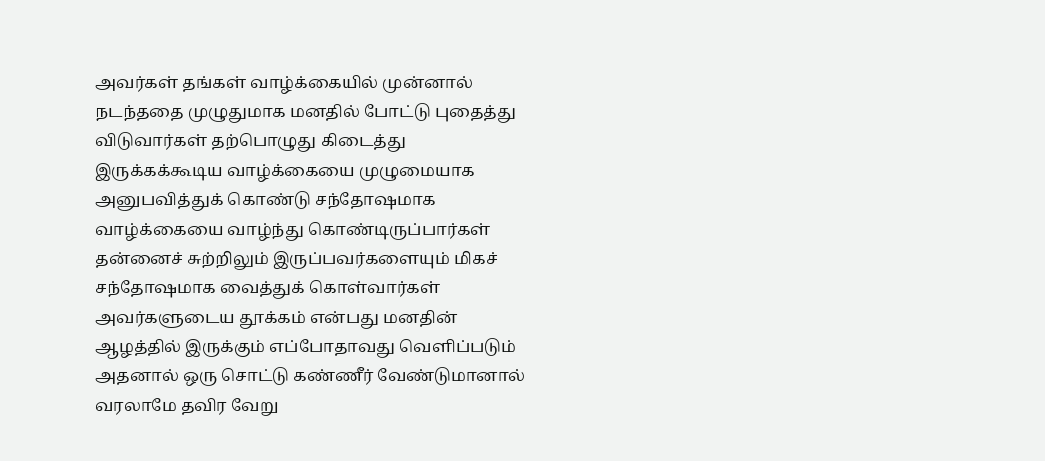அவர்கள் தங்கள் வாழ்க்கையில் முன்னால் நடந்ததை முழுதுமாக மனதில் போட்டு புதைத்து விடுவார்கள் தற்பொழுது கிடைத்து இருக்கக்கூடிய வாழ்க்கையை முழுமையாக அனுபவித்துக் கொண்டு சந்தோஷமாக வாழ்க்கையை வாழ்ந்து கொண்டிருப்பார்கள் தன்னைச் சுற்றிலும் இருப்பவர்களையும் மிகச் சந்தோஷமாக வைத்துக் கொள்வார்கள் அவர்களுடைய தூக்கம் என்பது மனதின் ஆழத்தில் இருக்கும் எப்போதாவது வெளிப்படும் அதனால் ஒரு சொட்டு கண்ணீர் வேண்டுமானால் வரலாமே தவிர வேறு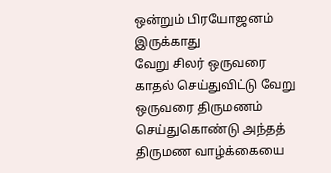ஒன்றும் பிரயோஜனம் இருக்காது
வேறு சிலர் ஒருவரை காதல் செய்துவிட்டு வேறு ஒருவரை திருமணம் செய்துகொண்டு அந்தத் திருமண வாழ்க்கையை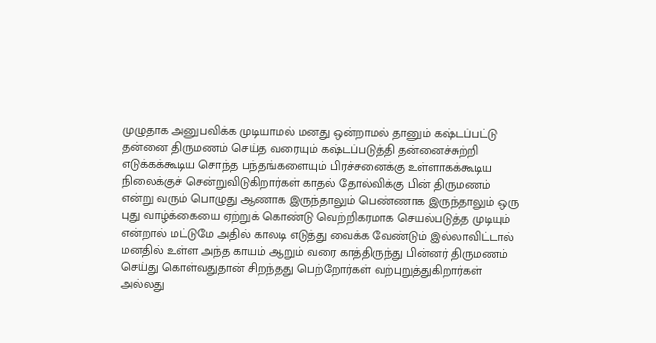முழுதாக அனுபவிக்க முடியாமல் மனது ஒன்றாமல் தானும் கஷ்டப்பட்டு தன்னை திருமணம் செய்த வரையும் கஷ்டப்படுத்தி தன்னைச்சுற்றி எடுக்கக்கூடிய சொந்த பந்தங்களையும் பிரச்சனைக்கு உள்ளாகக்கூடிய நிலைக்குச் சென்றுவிடுகிறார்கள் காதல் தோல்விக்கு பின் திருமணம் என்று வரும் பொழுது ஆணாக இருந்தாலும் பெண்ணாக இருந்தாலும் ஒரு புது வாழ்க்கையை ஏற்றுக் கொண்டு வெற்றிகரமாக செயல்படுத்த முடியும் என்றால் மட்டுமே அதில் காலடி எடுத்து வைக்க வேண்டும் இல்லாவிட்டால் மனதில் உள்ள அந்த காயம் ஆறும் வரை காத்திருந்து பின்னர் திருமணம் செய்து கொள்வதுதான் சிறந்தது பெற்றோர்கள் வற்புறுத்துகிறார்கள் அல்லது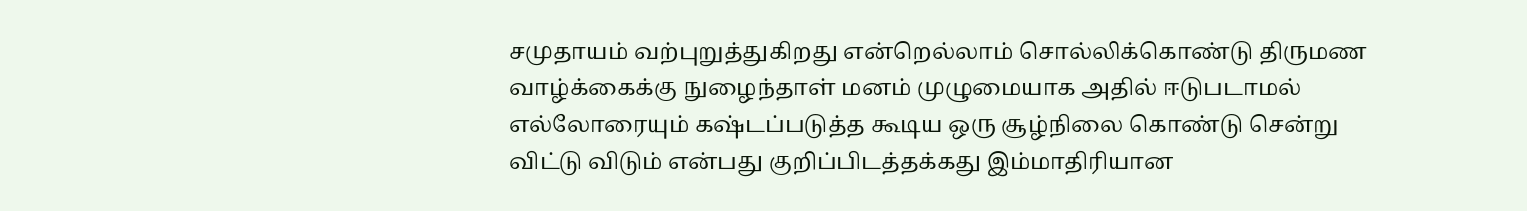சமுதாயம் வற்புறுத்துகிறது என்றெல்லாம் சொல்லிக்கொண்டு திருமண வாழ்க்கைக்கு நுழைந்தாள் மனம் முழுமையாக அதில் ஈடுபடாமல் எல்லோரையும் கஷ்டப்படுத்த கூடிய ஒரு சூழ்நிலை கொண்டு சென்று விட்டு விடும் என்பது குறிப்பிடத்தக்கது இம்மாதிரியான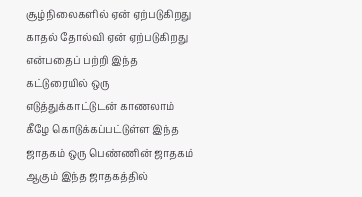சூழ்நிலைகளில் ஏன் ஏற்படுகிறது காதல் தோல்வி ஏன் ஏற்படுகிறது என்பதைப் பற்றி இந்த கட்டுரையில் ஒரு எடுத்துக்காட்டுடன் காணலாம்
கீழே கொடுக்கப்பட்டுள்ள இந்த ஜாதகம் ஒரு பெண்ணின் ஜாதகம் ஆகும் இந்த ஜாதகத்தில்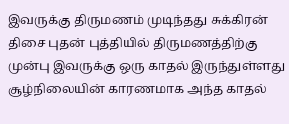இவருக்கு திருமணம் முடிந்தது சுக்கிரன் திசை புதன் புத்தியில் திருமணத்திற்கு முன்பு இவருக்கு ஒரு காதல் இருந்துள்ளது சூழ்நிலையின் காரணமாக அந்த காதல்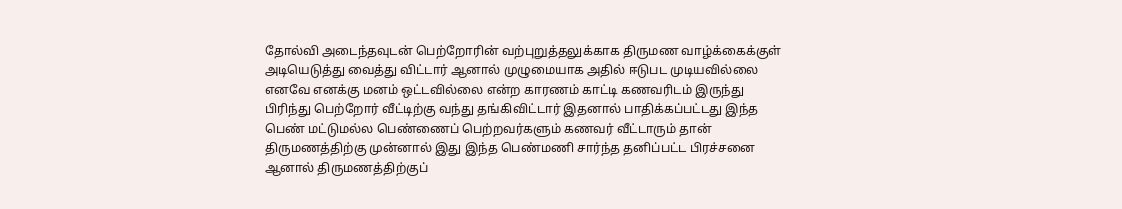தோல்வி அடைந்தவுடன் பெற்றோரின் வற்புறுத்தலுக்காக திருமண வாழ்க்கைக்குள் அடியெடுத்து வைத்து விட்டார் ஆனால் முழுமையாக அதில் ஈடுபட முடியவில்லை எனவே எனக்கு மனம் ஒட்டவில்லை என்ற காரணம் காட்டி கணவரிடம் இருந்து பிரிந்து பெற்றோர் வீட்டிற்கு வந்து தங்கிவிட்டார் இதனால் பாதிக்கப்பட்டது இந்த பெண் மட்டுமல்ல பெண்ணைப் பெற்றவர்களும் கணவர் வீட்டாரும் தான் திருமணத்திற்கு முன்னால் இது இந்த பெண்மணி சார்ந்த தனிப்பட்ட பிரச்சனை ஆனால் திருமணத்திற்குப்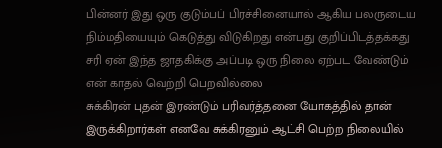பின்னர் இது ஒரு குடும்பப் பிரச்சினையால் ஆகிய பலருடைய நிம்மதியையும் கெடுத்து விடுகிறது என்பது குறிப்பிடத்தக்கது சரி ஏன் இந்த ஜாதகிக்கு அப்படி ஒரு நிலை ஏற்பட வேண்டும் என் காதல் வெற்றி பெறவில்லை
சுக்கிரன் புதன் இரண்டும் பரிவர்த்தனை யோகத்தில் தான் இருக்கிறார்கள் எனவே சுக்கிரனும் ஆட்சி பெற்ற நிலையில்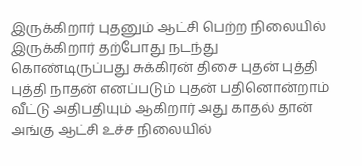இருக்கிறார் புதனும் ஆட்சி பெற்ற நிலையில் இருக்கிறார் தற்போது நடந்து கொண்டிருப்பது சுக்கிரன் திசை புதன் புத்தி புத்தி நாதன் எனப்படும் புதன் பதினொன்றாம் வீட்டு அதிபதியும் ஆகிறார் அது காதல் தான் அங்கு ஆட்சி உச்ச நிலையில்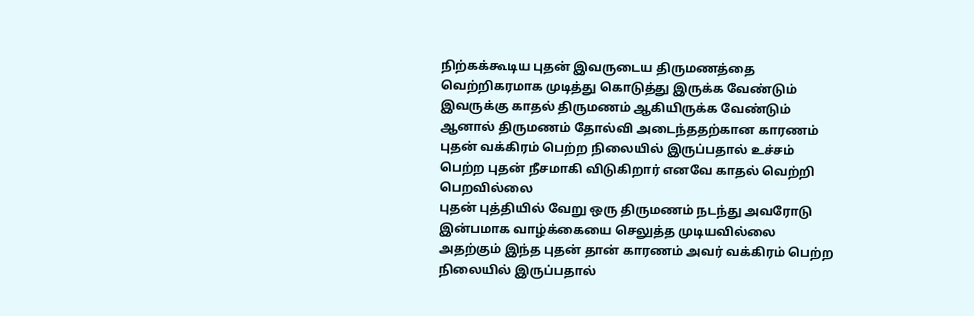நிற்கக்கூடிய புதன் இவருடைய திருமணத்தை வெற்றிகரமாக முடித்து கொடுத்து இருக்க வேண்டும் இவருக்கு காதல் திருமணம் ஆகியிருக்க வேண்டும் ஆனால் திருமணம் தோல்வி அடைந்ததற்கான காரணம் புதன் வக்கிரம் பெற்ற நிலையில் இருப்பதால் உச்சம் பெற்ற புதன் நீசமாகி விடுகிறார் எனவே காதல் வெற்றி பெறவில்லை
புதன் புத்தியில் வேறு ஒரு திருமணம் நடந்து அவரோடு இன்பமாக வாழ்க்கையை செலுத்த முடியவில்லை அதற்கும் இந்த புதன் தான் காரணம் அவர் வக்கிரம் பெற்ற நிலையில் இருப்பதால்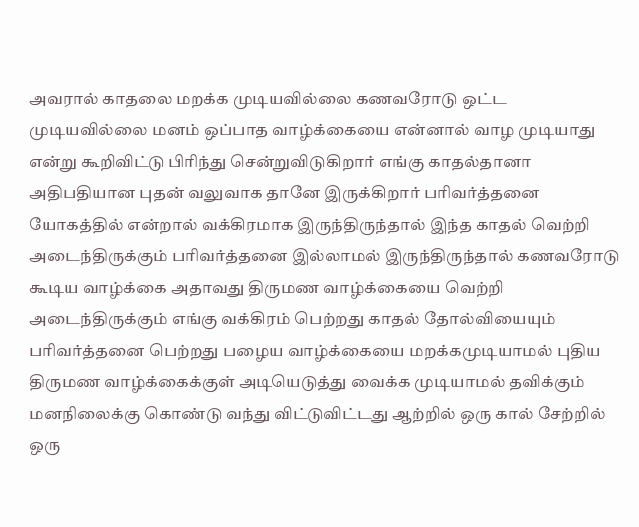அவரால் காதலை மறக்க முடியவில்லை கணவரோடு ஒட்ட முடியவில்லை மனம் ஒப்பாத வாழ்க்கையை என்னால் வாழ முடியாது என்று கூறிவிட்டு பிரிந்து சென்றுவிடுகிறார் எங்கு காதல்தானா அதிபதியான புதன் வலுவாக தானே இருக்கிறார் பரிவர்த்தனை யோகத்தில் என்றால் வக்கிரமாக இருந்திருந்தால் இந்த காதல் வெற்றி அடைந்திருக்கும் பரிவர்த்தனை இல்லாமல் இருந்திருந்தால் கணவரோடு கூடிய வாழ்க்கை அதாவது திருமண வாழ்க்கையை வெற்றி அடைந்திருக்கும் எங்கு வக்கிரம் பெற்றது காதல் தோல்வியையும் பரிவர்த்தனை பெற்றது பழைய வாழ்க்கையை மறக்கமுடியாமல் புதிய திருமண வாழ்க்கைக்குள் அடியெடுத்து வைக்க முடியாமல் தவிக்கும் மனநிலைக்கு கொண்டு வந்து விட்டுவிட்டது ஆற்றில் ஒரு கால் சேற்றில் ஒரு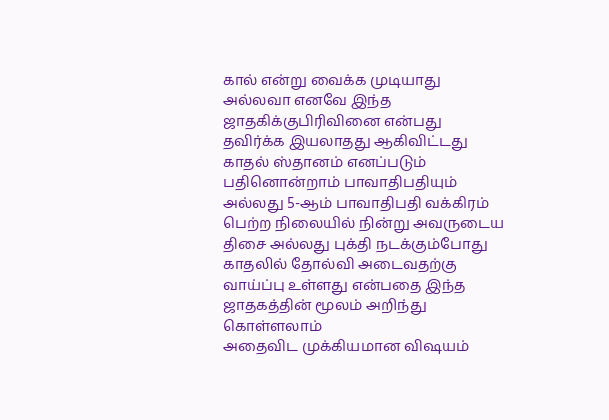கால் என்று வைக்க முடியாது அல்லவா எனவே இந்த ஜாதகிக்குபிரிவினை என்பது தவிர்க்க இயலாதது ஆகிவிட்டது
காதல் ஸ்தானம் எனப்படும் பதினொன்றாம் பாவாதிபதியும் அல்லது 5-ஆம் பாவாதிபதி வக்கிரம் பெற்ற நிலையில் நின்று அவருடைய திசை அல்லது புக்தி நடக்கும்போது காதலில் தோல்வி அடைவதற்கு வாய்ப்பு உள்ளது என்பதை இந்த ஜாதகத்தின் மூலம் அறிந்து கொள்ளலாம்
அதைவிட முக்கியமான விஷயம்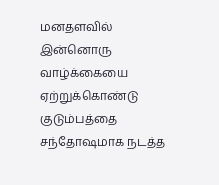மனதளவில் இன்னொரு வாழ்க்கையை ஏற்றுக்கொண்டு குடும்பத்தை சந்தோஷமாக நடத்த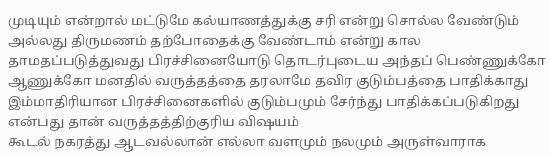முடியும் என்றால் மட்டுமே கல்யாணத்துக்கு சரி என்று சொல்ல வேண்டும் அல்லது திருமணம் தற்போதைக்கு வேண்டாம் என்று கால தாமதப்படுத்துவது பிரச்சினையோடு தொடர்புடைய அந்தப் பெண்ணுக்கோ ஆணுக்கோ மனதில் வருத்தத்தை தரலாமே தவிர குடும்பத்தை பாதிக்காது இம்மாதிரியான பிரச்சினைகளில் குடும்பமும் சேர்ந்து பாதிக்கப்படுகிறது என்பது தான் வருத்தத்திற்குரிய விஷயம்
கூடல் நகரத்து ஆடவல்லான் எல்லா வளமும் நலமும் அருள்வாராக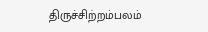திருச்சிற்றம்பலம்